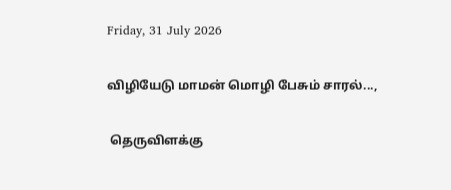Friday, 31 July 2026

விழியேடு மாமன் மொழி பேசும் சாரல்...,

 தெருவிளக்கு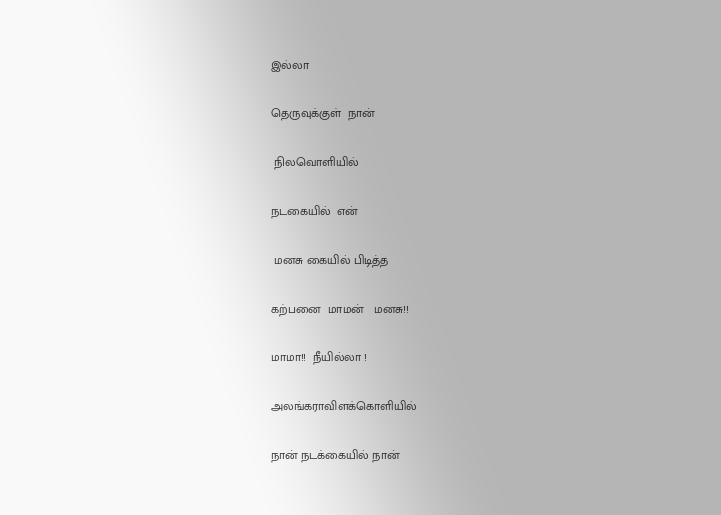இல்லா

தெருவுக்குள்  நான்

 நிலவொளியில்

நடகையில்  என்

 மனசு கையில் பிடித்த

கற்பனை  மாமன்   மனசு!!

மாமா!!  நீயில்லா !

அலங்கராவிளக்கொளியில்

நான் நடக்கையில் நான்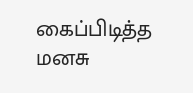கைப்பிடித்த  மனசு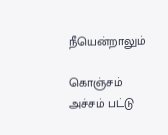நீயென்றாலும்

கொஞ்சம் அச்சம் பட்டு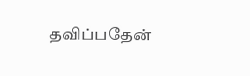தவிப்பதேன்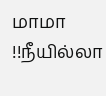மாமா !!நீயில்லா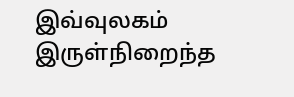இவ்வுலகம் இருள்நிறைந்த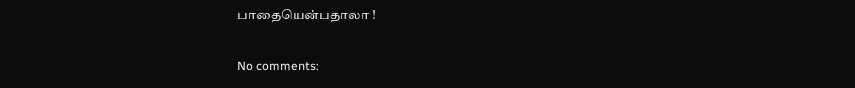பாதையென்பதாலா !

No comments: